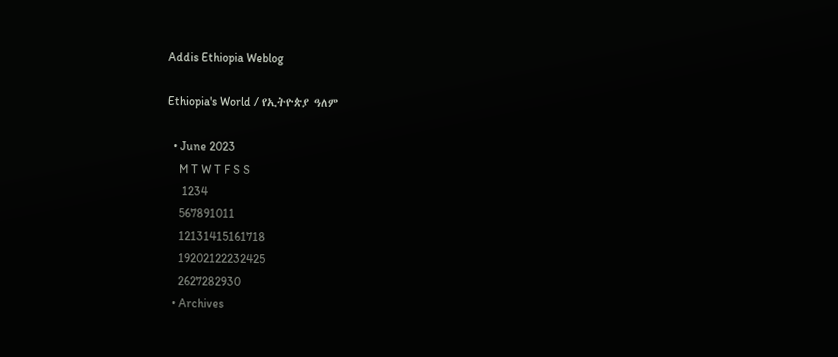Addis Ethiopia Weblog

Ethiopia's World / የኢትዮጵያ ዓለም

  • June 2023
    M T W T F S S
     1234
    567891011
    12131415161718
    19202122232425
    2627282930
  • Archives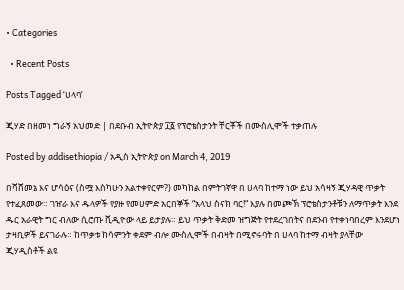• Categories

  • Recent Posts

Posts Tagged ‘ሀላባ’

ጂሃድ በዘመነ ግራኝ አህመድ | በደቡብ ኢትዮጵያ ፲፩ የፕሮቴስታንት ቸርቾች በሙስሊሞች ተቃጠሉ

Posted by addisethiopia / አዲስ ኢትዮጵያ on March 4, 2019

በሻሸመኔ እና ሆሳዕና (ስሟ እስካሁን አልተቀየርም?) መካከል በምትገኛዋ በ ሀላባ ከተማ ነው ይህ አሳዛኝ ጂሃዳዊ ጥቃት የተፈጸመው። ገዠራ እና ዱላዎች የያዙ የመሀምድ አርበኞች “አላህ ስናክ ባር!“ እያሉ በመጮኽ ፕሮቴስታንቶቹን ለማጥቃት እንደ ዱር አራዊት ግር ብለው ሲሮጡ ቪዲዮው ላይ ይታያሉ። ይህ ጥቃት ቅድመ ዝግጅት የተደረገበትና በደንብ የተቀነባበረም እንደሆነ ታዛቢዎች ይናገራሉ። ከጥቃቱ ከሳምንት ቀደም ብሎ ሙስሊሞች በብዛት በሚኖሩባት በ ሀላባ ከተማ ብዛት ያላቸው ጂሃዲስቶች ልዩ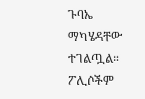ጉባኤ ማካሄዳቸው ተገልጧል። ፖሊሶችም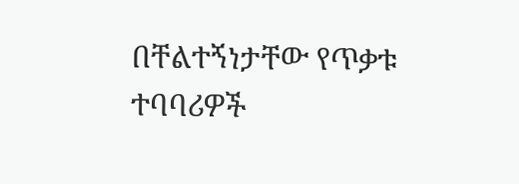በቸልተኝነታቸው የጥቃቱ ተባባሪዎች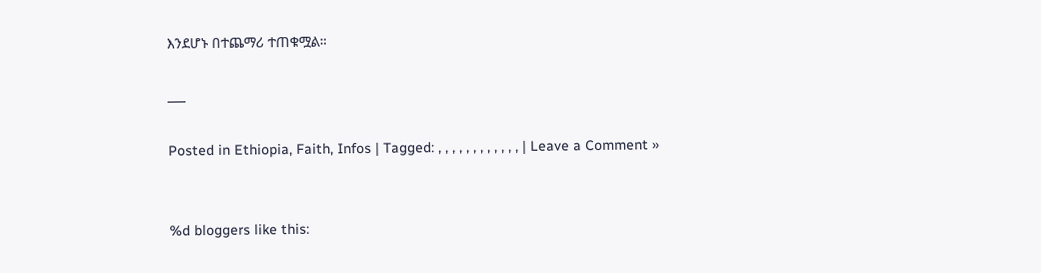እንደሆኑ በተጨማሪ ተጠቁሟል።

___

Posted in Ethiopia, Faith, Infos | Tagged: , , , , , , , , , , , , | Leave a Comment »


%d bloggers like this: